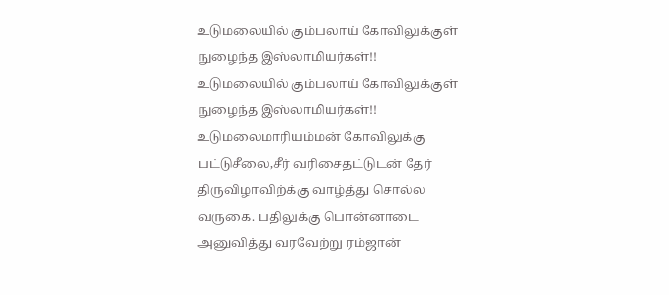உடுமலையில் கும்பலாய் கோவிலுக்குள் நுழைந்த இஸ்லாமியர்கள்!!
உடுமலையில் கும்பலாய் கோவிலுக்குள் நுழைந்த இஸ்லாமியர்கள்!! உடுமலைமாரியம்மன் கோவிலுக்கு பட்டுசீலை,சீர் வரிசைதட்டுடன் தேர் திருவிழாவிற்க்கு வாழ்த்து சொல்ல வருகை. பதிலுக்கு பொன்னாடை அனுவித்து வரவேற்று ரம்ஜான்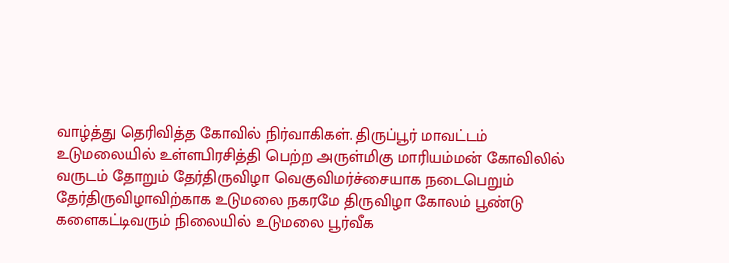வாழ்த்து தெரிவித்த கோவில் நிர்வாகிகள். திருப்பூர் மாவட்டம் உடுமலையில் உள்ளபிரசித்தி பெற்ற அருள்மிகு மாரியம்மன் கோவிலில் வருடம் தோறும் தேர்திருவிழா வெகுவிமர்ச்சையாக நடைபெறும் தேர்திருவிழாவிற்காக உடுமலை நகரமே திருவிழா கோலம் பூண்டு களைகட்டிவரும் நிலையில் உடுமலை பூர்வீக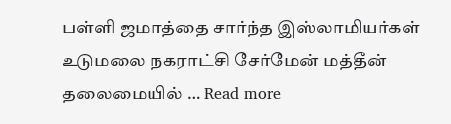பள்ளி ஜமாத்தை சார்ந்த இஸ்லாமியர்கள் உடுமலை நகராட்சி சேர்மேன் மத்தீன் தலைமையில் … Read more